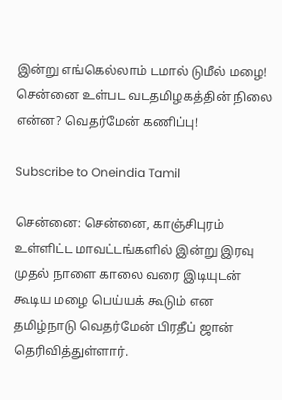இன்று எங்கெல்லாம் டமால் டுமீல் மழை! சென்னை உள்பட வடதமிழகத்தின் நிலை என்ன? வெதர்மேன் கணிப்பு!

Subscribe to Oneindia Tamil

சென்னை: சென்னை, காஞ்சிபுரம் உள்ளிட்ட மாவட்டங்களில் இன்று இரவு முதல் நாளை காலை வரை இடியுடன் கூடிய மழை பெய்யக் கூடும் என தமிழ்நாடு வெதர்மேன் பிரதீப் ஜான் தெரிவித்துள்ளார்.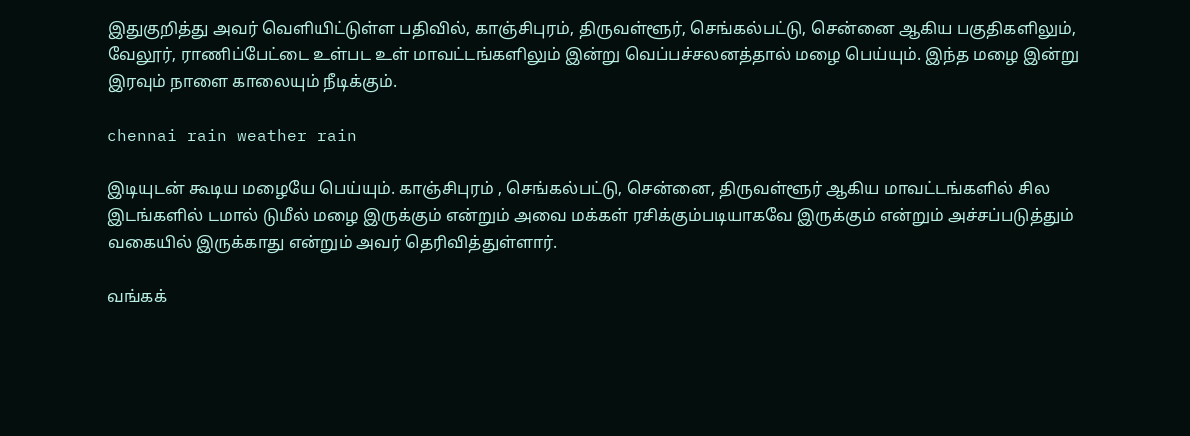இதுகுறித்து அவர் வெளியிட்டுள்ள பதிவில், காஞ்சிபுரம், திருவள்ளூர், செங்கல்பட்டு, சென்னை ஆகிய பகுதிகளிலும், வேலூர், ராணிப்பேட்டை உள்பட உள் மாவட்டங்களிலும் இன்று வெப்பச்சலனத்தால் மழை பெய்யும். இந்த மழை இன்று இரவும் நாளை காலையும் நீடிக்கும்.

chennai rain weather rain

இடியுடன் கூடிய மழையே பெய்யும். காஞ்சிபுரம் , செங்கல்பட்டு, சென்னை, திருவள்ளூர் ஆகிய மாவட்டங்களில் சில இடங்களில் டமால் டுமீல் மழை இருக்கும் என்றும் அவை மக்கள் ரசிக்கும்படியாகவே இருக்கும் என்றும் அச்சப்படுத்தும் வகையில் இருக்காது என்றும் அவர் தெரிவித்துள்ளார்.

வங்கக்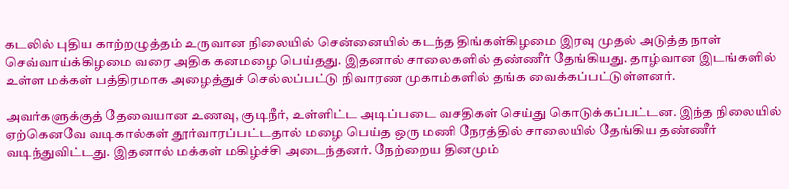கடலில் புதிய காற்றழுத்தம் உருவான நிலையில் சென்னையில் கடந்த திங்கள்கிழமை இரவு முதல் அடுத்த நாள் செவ்வாய்க்கிழமை வரை அதிக கனமழை பெய்தது. இதனால் சாலைகளில் தண்ணீர் தேங்கியது. தாழ்வான இடங்களில் உள்ள மக்கள் பத்திரமாக அழைத்துச் செல்லப்பட்டு நிவாரண முகாம்களில் தங்க வைக்கப்பட்டுள்ளனர்.

அவர்களுக்குத் தேவையான உணவு, குடிநீர், உள்ளிட்ட அடிப்படை வசதிகள் செய்து கொடுக்கப்பட்டன. இந்த நிலையில் ஏற்கெனவே வடிகால்கள் தூர்வாரப்பட்டதால் மழை பெய்த ஒரு மணி நேரத்தில் சாலையில் தேங்கிய தண்ணீர் வடிந்துவிட்டது. இதனால் மக்கள் மகிழ்ச்சி அடைந்தனர். நேற்றைய தினமும்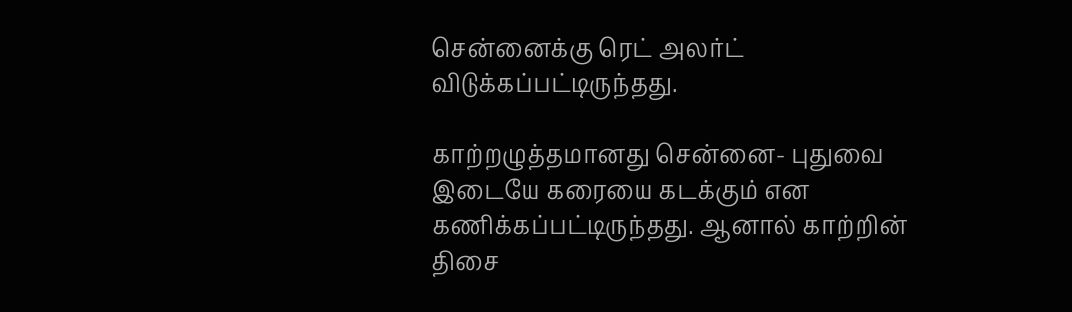சென்னைக்கு ரெட் அலர்ட் விடுக்கப்பட்டிருந்தது.

காற்றழுத்தமானது சென்னை- புதுவை இடையே கரையை கடக்கும் என கணிக்கப்பட்டிருந்தது. ஆனால் காற்றின் திசை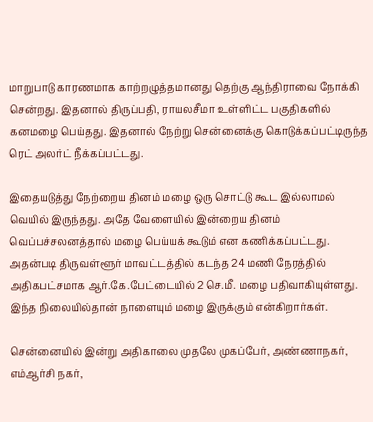மாறுபாடு காரணமாக காற்றழுத்தமானது தெற்கு ஆந்திராவை நோக்கி சென்றது. இதனால் திருப்பதி, ராயலசீமா உள்ளிட்ட பகுதிகளில் கனமழை பெய்தது. இதனால் நேற்று சென்னைக்கு கொடுக்கப்பட்டிருந்த ரெட் அலர்ட் நீக்கப்பட்டது.

இதையடுத்து நேற்றைய தினம் மழை ஒரு சொட்டு கூட இல்லாமல் வெயில் இருந்தது. அதே வேளையில் இன்றைய தினம் வெப்பச்சலனத்தால் மழை பெய்யக் கூடும் என கணிக்கப்பட்டது. அதன்படி திருவள்ளூர் மாவட்டத்தில் கடந்த 24 மணி நேரத்தில் அதிகபட்சமாக ஆர்.கே.பேட்டையில் 2 செ.மீ. மழை பதிவாகியுள்ளது. இந்த நிலையில்தான் நாளையும் மழை இருக்கும் என்கிறார்கள்.

சென்னையில் இன்று அதிகாலை முதலே முகப்பேர், அண்ணாநகர், எம்ஆர்சி நகர்,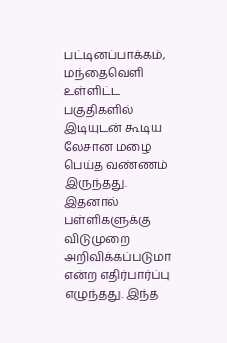பட்டினப்பாக்கம், மந்தைவெளி உள்ளிட்ட பகுதிகளில் இடியுடன் கூடிய லேசான மழை பெய்த வண்ணம் இருந்தது. இதனால் பள்ளிகளுக்கு விடுமுறை அறிவிக்கப்படுமா என்ற எதிர்பார்ப்பு எழுந்தது. இந்த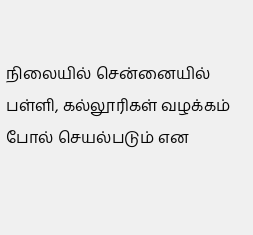நிலையில் சென்னையில் பள்ளி, கல்லூரிகள் வழக்கம் போல் செயல்படும் என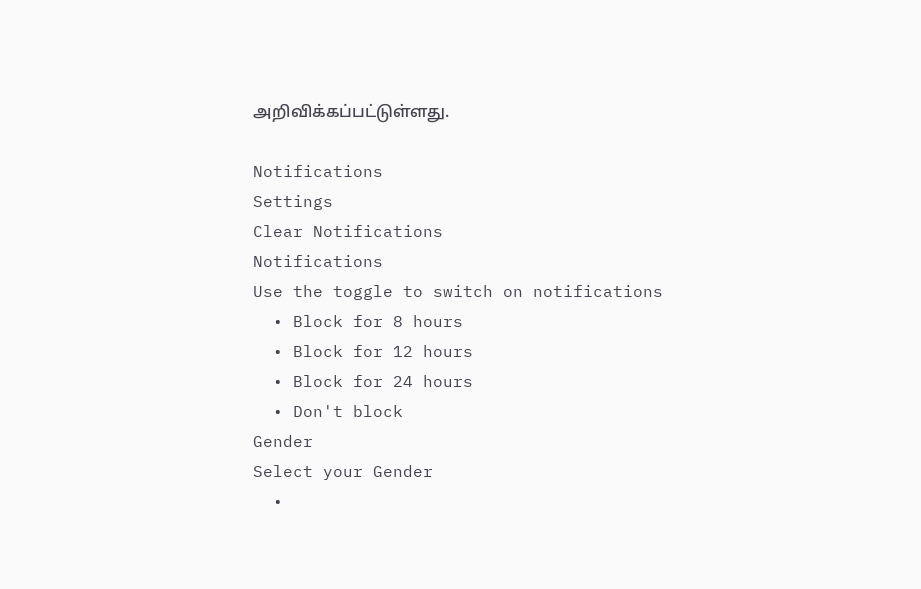அறிவிக்கப்பட்டுள்ளது.

Notifications
Settings
Clear Notifications
Notifications
Use the toggle to switch on notifications
  • Block for 8 hours
  • Block for 12 hours
  • Block for 24 hours
  • Don't block
Gender
Select your Gender
  •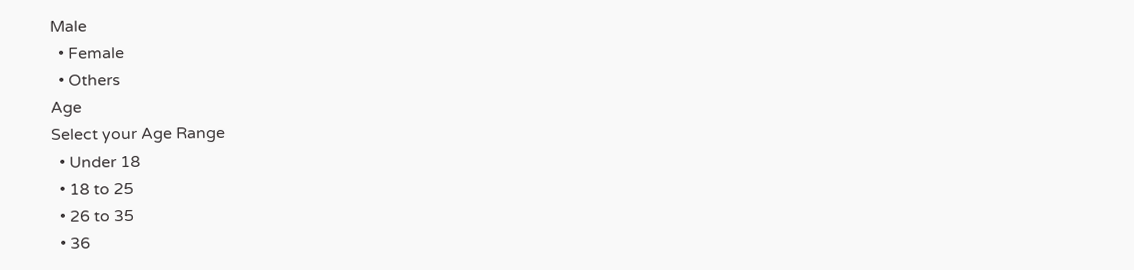Male
  • Female
  • Others
Age
Select your Age Range
  • Under 18
  • 18 to 25
  • 26 to 35
  • 36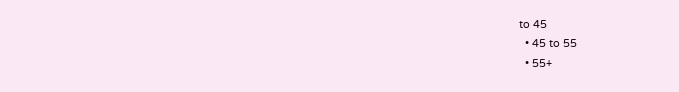to 45
  • 45 to 55
  • 55+